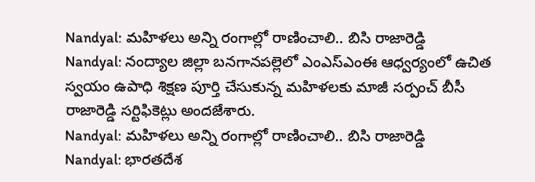Nandyal: మహిళలు అన్ని రంగాల్లో రాణించాలి.. బిసి రాజారెడ్డి
Nandyal: నంద్యాల జిల్లా బనగానపల్లెలో ఎంఎస్ఎంఈ ఆధ్వర్యంలో ఉచిత స్వయం ఉపాధి శిక్షణ పూర్తి చేసుకున్న మహిళలకు మాజీ సర్పంచ్ బీసీ రాజారెడ్డి సర్టిఫికెట్లు అందజేశారు.
Nandyal: మహిళలు అన్ని రంగాల్లో రాణించాలి.. బిసి రాజారెడ్డి
Nandyal: భారతదేశ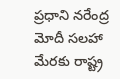ప్రధాని నరేంద్ర మోదీ సలహా మేరకు రాష్ట్ర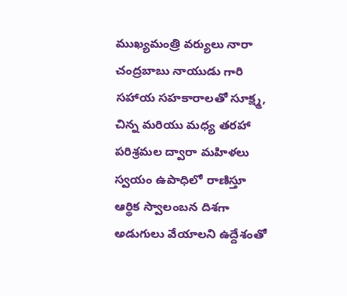ముఖ్యమంత్రి వర్యులు నారా చంద్రబాబు నాయుడు గారి సహాయ సహకారాలతో సూక్ష్మ, చిన్న మరియు మధ్య తరహా పరిశ్రమల ద్వారా మహిళలు స్వయం ఉపాధిలో రాణిస్తూ ఆర్థిక స్వాలంబన దిశగా అడుగులు వేయాలని ఉద్దేశంతో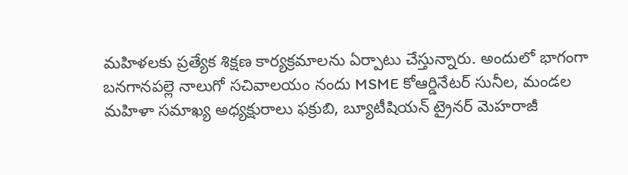మహిళలకు ప్రత్యేక శిక్షణ కార్యక్రమాలను ఏర్పాటు చేస్తున్నారు. అందులో భాగంగా బనగానపల్లె నాలుగో సచివాలయం నందు MSME కోఆర్డినేటర్ సునీల, మండల మహిళా సమాఖ్య అధ్యక్షురాలు ఫక్రుబి, బ్యూటీషియన్ ట్రైనర్ మెహరాజీ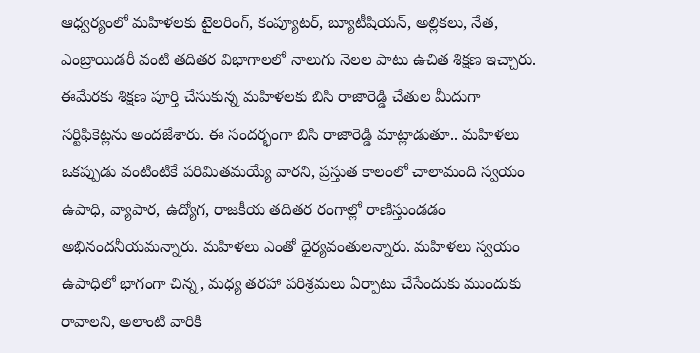ఆధ్వర్యంలో మహిళలకు టైలరింగ్, కంప్యూటర్, బ్యూటీషియన్, అల్లికలు, నేత, ఎంబ్రాయిడరీ వంటి తదితర విభాగాలలో నాలుగు నెలల పాటు ఉచిత శిక్షణ ఇచ్చారు. ఈమేరకు శిక్షణ పూర్తి చేసుకున్న మహిళలకు బిసి రాజారెడ్డి చేతుల మీదుగా సర్టిఫికెట్లను అందజేశారు. ఈ సందర్భంగా బిసి రాజారెడ్డి మాట్లాడుతూ.. మహిళలు ఒకప్పుడు వంటింటికే పరిమితమయ్యే వారని, ప్రస్తుత కాలంలో చాలామంది స్వయం ఉపాధి, వ్యాపార, ఉద్యోగ, రాజకీయ తదితర రంగాల్లో రాణిస్తుండడం అభినందనీయమన్నారు. మహిళలు ఎంతో ధైర్యవంతులన్నారు. మహిళలు స్వయం ఉపాధిలో భాగంగా చిన్న, మధ్య తరహా పరిశ్రమలు ఏర్పాటు చేసేందుకు ముందుకు రావాలని, అలాంటి వారికి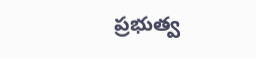ప్రభుత్వ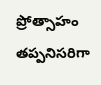ప్రోత్సాహం తప్పనిసరిగా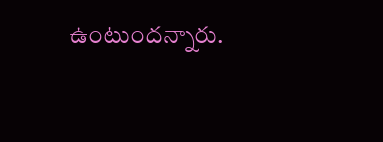ఉంటుందన్నారు.